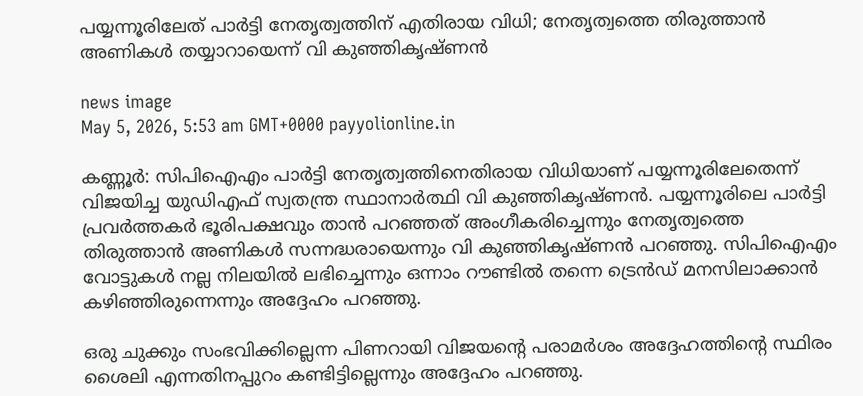പയ്യന്നൂരിലേത് പാർട്ടി നേതൃത്വത്തിന് എതിരായ വിധി; നേതൃത്വത്തെ തിരുത്താൻ അണികൾ തയ്യാറായെന്ന് വി കുഞ്ഞികൃഷ്ണൻ

news image
May 5, 2026, 5:53 am GMT+0000 payyolionline.in

കണ്ണൂർ: സിപിഐഎം പാർട്ടി നേതൃത്വത്തിനെതിരായ വിധിയാണ് പയ്യന്നൂരിലേതെന്ന് വിജയിച്ച യുഡിഎഫ് സ്വതന്ത്ര സ്ഥാനാർത്ഥി വി കുഞ്ഞികൃഷ്ണൻ. പയ്യന്നൂരിലെ പാർട്ടി പ്രവർത്തകർ ഭൂരിപക്ഷവും താൻ പറഞ്ഞത് അംഗീകരിച്ചെന്നും നേതൃത്വത്തെ തിരുത്താൻ അണികൾ സന്നദ്ധരായെന്നും വി കുഞ്ഞികൃഷ്ണൻ പറഞ്ഞു. സിപിഐഎം വോട്ടുകൾ നല്ല നിലയിൽ ലഭിച്ചെന്നും ഒന്നാം റൗണ്ടിൽ തന്നെ ട്രെൻഡ് മനസിലാക്കാൻ കഴിഞ്ഞിരുന്നെന്നും അദ്ദേഹം പറഞ്ഞു.

ഒരു ചുക്കും സംഭവിക്കില്ലെന്ന പിണറായി വിജയന്റെ പരാമർശം അദ്ദേഹത്തിന്റെ സ്ഥിരം ശൈലി എന്നതിനപ്പുറം കണ്ടിട്ടില്ലെന്നും അദ്ദേഹം പറഞ്ഞു.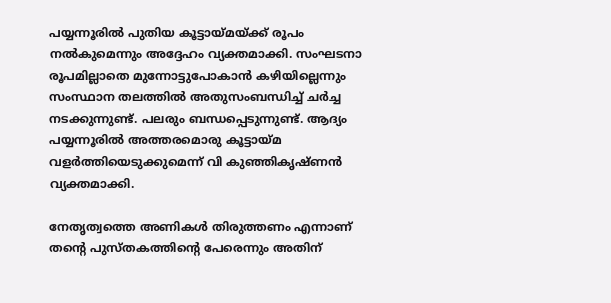പയ്യന്നൂരിൽ പുതിയ കൂട്ടായ്മയ്ക്ക് രൂപം നൽകുമെന്നും അദ്ദേഹം വ്യക്തമാക്കി. സംഘടനാ രൂപമില്ലാതെ മുന്നോട്ടുപോകാൻ കഴിയില്ലെന്നും സംസ്ഥാന തലത്തിൽ അതുസംബന്ധിച്ച് ചർച്ച നടക്കുന്നുണ്ട്. പലരും ബന്ധപ്പെടുന്നുണ്ട്. ആദ്യം പയ്യന്നൂരിൽ അത്തരമൊരു കൂട്ടായ്മ വളർത്തിയെടുക്കുമെന്ന് വി കുഞ്ഞികൃഷ്ണൻ വ്യക്തമാക്കി.

നേതൃത്വത്തെ അണികൾ തിരുത്തണം എന്നാണ് തന്റെ പുസ്തകത്തിന്റെ പേരെന്നും അതിന്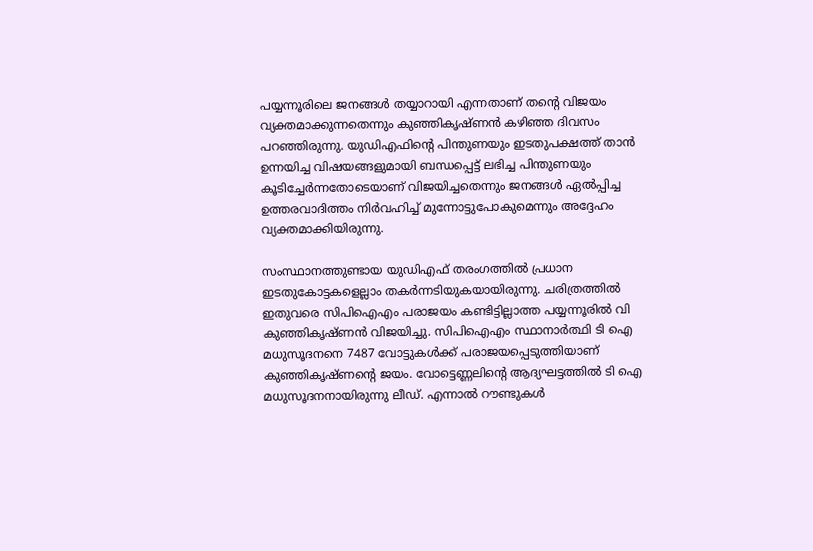പയ്യന്നൂരിലെ ജനങ്ങൾ തയ്യാറായി എന്നതാണ് തന്റെ വിജയം വ്യക്തമാക്കുന്നതെന്നും കുഞ്ഞികൃഷ്ണൻ കഴിഞ്ഞ ദിവസം പറഞ്ഞിരുന്നു. യുഡിഎഫിന്റെ പിന്തുണയും ഇടതുപക്ഷത്ത് താൻ ഉന്നയിച്ച വിഷയങ്ങളുമായി ബന്ധപ്പെട്ട് ലഭിച്ച പിന്തുണയും കൂടിച്ചേർന്നതോടെയാണ് വിജയിച്ചതെന്നും ജനങ്ങൾ ഏൽപ്പിച്ച ഉത്തരവാദിത്തം നിർവഹിച്ച് മുന്നോട്ടുപോകുമെന്നും അദ്ദേഹം വ്യക്തമാക്കിയിരുന്നു.

സംസ്ഥാനത്തുണ്ടായ യുഡിഎഫ് തരംഗത്തിൽ പ്രധാന ഇടതുകോട്ടകളെല്ലാം തകർന്നടിയുകയായിരുന്നു. ചരിത്രത്തിൽ ഇതുവരെ സിപിഐഎം പരാജയം കണ്ടിട്ടില്ലാത്ത പയ്യന്നൂരിൽ വി കുഞ്ഞികൃഷ്ണൻ വിജയിച്ചു. സിപിഐഎം സ്ഥാനാർത്ഥി ടി ഐ മധുസൂദനനെ 7487 വോട്ടുകൾക്ക് പരാജയപ്പെടുത്തിയാണ് കുഞ്ഞികൃഷ്ണന്റെ ജയം. വോട്ടെണ്ണലിന്റെ ആദ്യഘട്ടത്തിൽ ടി ഐ മധുസൂദനനായിരുന്നു ലീഡ്. എന്നാൽ റൗണ്ടുകൾ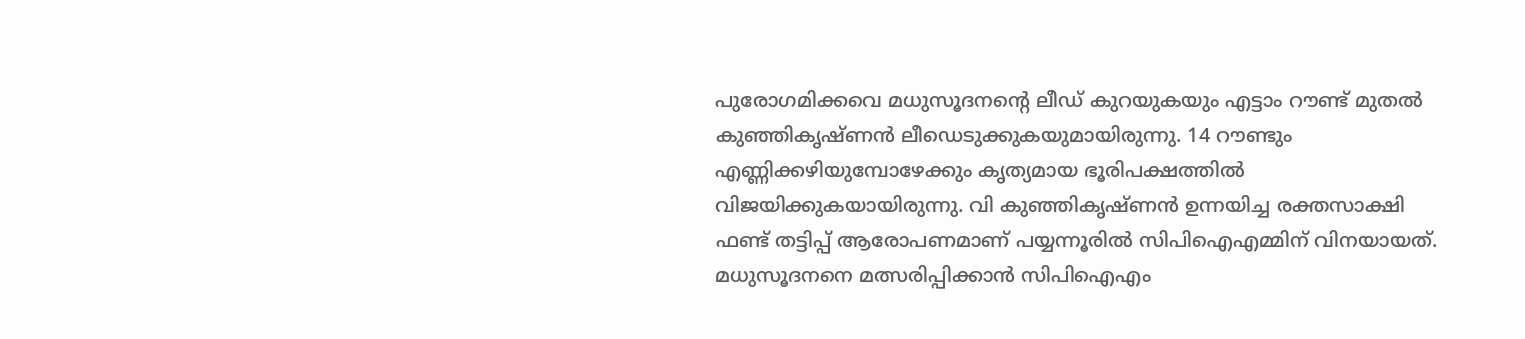പുരോഗമിക്കവെ മധുസൂദനന്റെ ലീഡ് കുറയുകയും എട്ടാം റൗണ്ട് മുതൽ കുഞ്ഞികൃഷ്ണൻ ലീഡെടുക്കുകയുമായിരുന്നു. 14 റൗണ്ടും എണ്ണിക്കഴിയുമ്പോഴേക്കും കൃത്യമായ ഭൂരിപക്ഷത്തിൽ വിജയിക്കുകയായിരുന്നു. വി കുഞ്ഞികൃഷ്ണൻ ഉന്നയിച്ച രക്തസാക്ഷി ഫണ്ട് തട്ടിപ്പ് ആരോപണമാണ് പയ്യന്നൂരിൽ സിപിഐഎമ്മിന് വിനയായത്. മധുസൂദനനെ മത്സരിപ്പിക്കാൻ സിപിഐഎം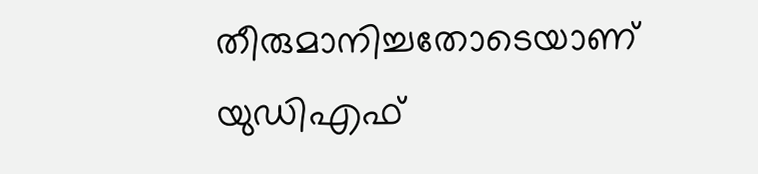തീരുമാനിച്ചതോടെയാണ് യുഡിഎഫ്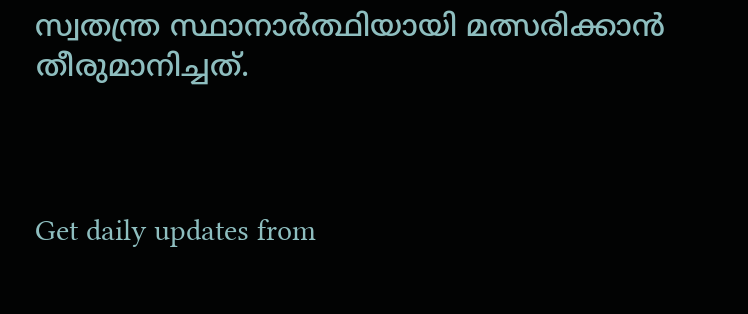സ്വതന്ത്ര സ്ഥാനാർത്ഥിയായി മത്സരിക്കാൻ തീരുമാനിച്ചത്.



Get daily updates from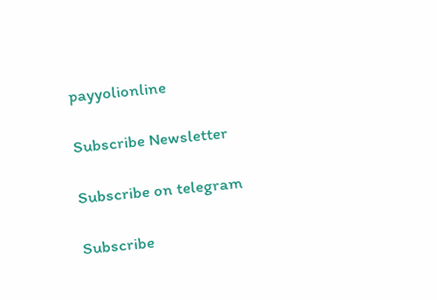payyolionline

Subscribe Newsletter

Subscribe on telegram

Subscribe